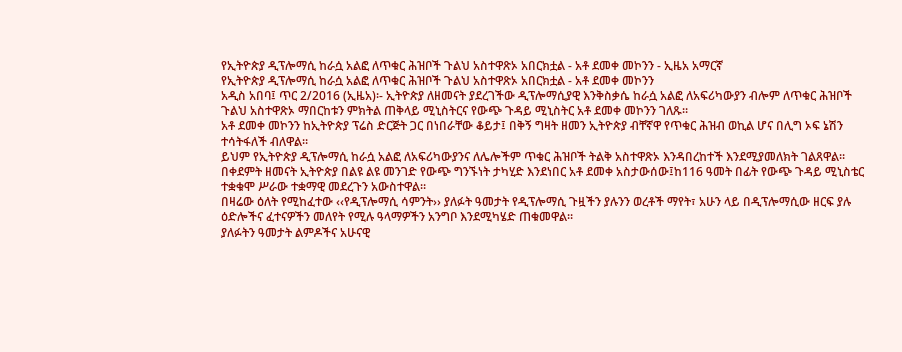የኢትዮጵያ ዲፕሎማሲ ከራሷ አልፎ ለጥቁር ሕዝቦች ጉልህ አስተዋጽኦ አበርክቷል - አቶ ደመቀ መኮንን - ኢዜአ አማርኛ
የኢትዮጵያ ዲፕሎማሲ ከራሷ አልፎ ለጥቁር ሕዝቦች ጉልህ አስተዋጽኦ አበርክቷል - አቶ ደመቀ መኮንን
አዲስ አበባ፤ ጥር 2/2016 (ኢዜአ)፡- ኢትዮጵያ ለዘመናት ያደረገችው ዲፕሎማሲያዊ እንቅስቃሴ ከራሷ አልፎ ለአፍሪካውያን ብሎም ለጥቁር ሕዝቦች ጉልህ አስተዋጽኦ ማበርከቱን ምክትል ጠቅላይ ሚኒስትርና የውጭ ጉዳይ ሚኒስትር አቶ ደመቀ መኮንን ገለጹ።
አቶ ደመቀ መኮንን ከኢትዮጵያ ፕሬስ ድርጅት ጋር በነበራቸው ቆይታ፤ በቅኝ ግዛት ዘመን ኢትዮጵያ ብቸኛዋ የጥቁር ሕዝብ ወኪል ሆና በሊግ ኦፍ ኔሽን ተሳትፋለች ብለዋል።
ይህም የኢትዮጵያ ዲፕሎማሲ ከራሷ አልፎ ለአፍሪካውያንና ለሌሎችም ጥቁር ሕዝቦች ትልቅ አስተዋጽኦ እንዳበረከተች እንደሚያመለክት ገልጸዋል።
በቀደምት ዘመናት ኢትዮጵያ በልዩ ልዩ መንገድ የውጭ ግንኙነት ታካሂድ እንደነበር አቶ ደመቀ አስታውሰው፤ከ116 ዓመት በፊት የውጭ ጉዳይ ሚኒስቴር ተቋቁሞ ሥራው ተቋማዊ መደረጉን አውስተዋል።
በዛሬው ዕለት የሚከፈተው ‹‹የዲፕሎማሲ ሳምንት›› ያለፉት ዓመታት የዲፕሎማሲ ጉዟችን ያሉንን ወረቶች ማየት፣ አሁን ላይ በዲፕሎማሲው ዘርፍ ያሉ ዕድሎችና ፈተናዎችን መለየት የሚሉ ዓላማዎችን አንግቦ እንደሚካሄድ ጠቁመዋል።
ያለፉትን ዓመታት ልምዶችና አሁናዊ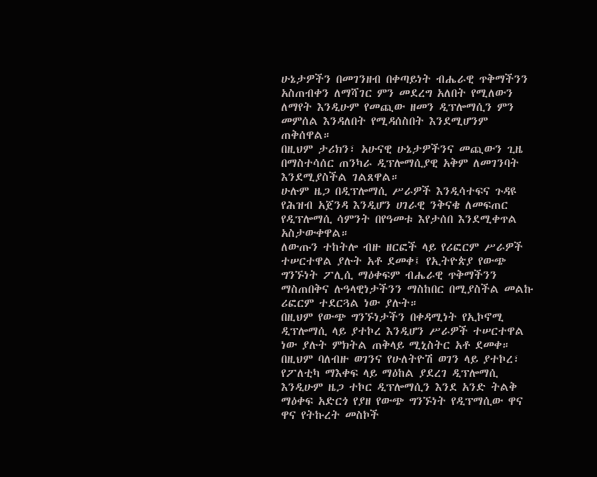ሁኔታዎችን በመገንዘብ በቀጣይነት ብሔራዊ ጥቅማችንን አስጠብቀን ለማሻገር ምን መደረግ አለበት የሚለውን ለማየት እንዲሁም የመጪው ዘመን ዲፕሎማሲን ምን መምሰል እንዳለበት የሚዳሰስበት እንደሚሆንም ጠቅሰዋል።
በዚህም ታሪክን፣ አሁናዊ ሁኔታዎችንና መጪውን ጊዜ በማስተሳሰር ጠንካራ ዲፕሎማሲያዊ አቅም ለመገንባት እንደሚያስችል ገልጸዋል።
ሁሉም ዜጋ በዲፕሎማሲ ሥራዎች እንዲሳተፍና ጉዳዩ የሕዝብ አጀንዳ እንዲሆን ሀገራዊ ንቅናቄ ለመፍጠር የዲፕሎማሲ ሳምንት በየዓመቱ እየታሰበ እንደሚቀጥል አስታውቀዋል።
ለውጡን ተከትሎ ብዙ ዘርፎች ላይ የሪፎርም ሥራዎች ተሠርተዋል ያሉት አቶ ደመቀ፤ የኢትዮጵያ የውጭ ግንኙነት ፖሊሲ ማዕቀፍም ብሔራዊ ጥቅማችንን ማስጠበቅና ሉዓላዊነታችንን ማስከበር በሚያስችል መልኩ ሪፎርም ተደርጓል ነው ያሉት።
በዚህም የውጭ ግንኙነታችን በቀዳሚነት የኢኮኖሚ ዲፕሎማሲ ላይ ያተኮረ እንዲሆን ሥራዎች ተሠርተዋል ነው ያሉት ምክትል ጠቅላይ ሚኒስትር አቶ ደመቀ።
በዚህም ባለብዙ ወገንና የሁለትዮሽ ወገን ላይ ያተኮረ፣ የፖለቲካ ማእቀፍ ላይ ማዕከል ያደረገ ዲፕሎማሲ እንዲሁም ዜጋ ተኮር ዲፕሎማሲን እንደ አንድ ትልቅ ማዕቀፍ አድርጎ የያዘ የውጭ ግንኙነት የዲፕማሲው ዋና ዋና የትኩረት መስኮች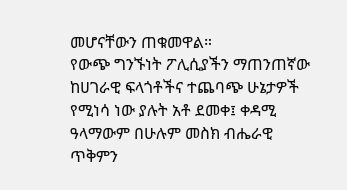መሆናቸውን ጠቁመዋል።
የውጭ ግንኙነት ፖሊሲያችን ማጠንጠኛው ከሀገራዊ ፍላጎቶችና ተጨባጭ ሁኔታዎች የሚነሳ ነው ያሉት አቶ ደመቀ፤ ቀዳሚ ዓላማውም በሁሉም መስክ ብሔራዊ ጥቅምን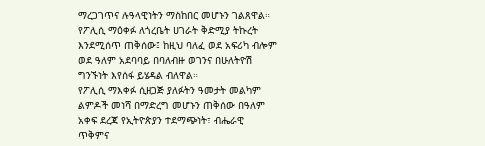ማረጋገጥና ሉዓላዊነትን ማስከበር መሆኑን ገልጸዋል።
የፖሊሲ ማዕቀፉ ለጎረቤት ሀገራት ቅድሚያ ትኩረት እንደሚሰጥ ጠቅሰው፤ ከዚህ ባለፈ ወደ አፍሪካ ብሎም ወደ ዓለም አደባባይ በባለብዙ ወገንና በሁለትዮሽ ግንኙነት እየሰፋ ይሄዳል ብለዋል።
የፖሊሲ ማእቀፉ ሲዘጋጅ ያለፉትን ዓመታት መልካም ልምዶች መነሻ በማድረግ መሆኑን ጠቅሰው በዓለም አቀፍ ደረጃ የኢትዮጵያን ተደማጭነት፣ ብሔራዊ ጥቅምና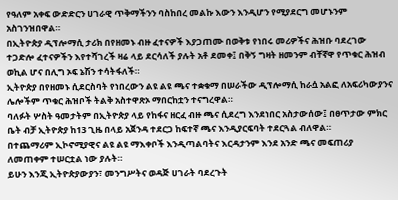የዓለም አቀፍ ውድድርን ሀገራዊ ጥቅማችንን ባስከበረ መልኩ እውን እንዲሆን የሚያደርግ መሆኑንም አስገንዝበዋል።
በኢትዮጵያ ዲፕሎማሲ ታሪክ በየዘመኑ ብዙ ፈተናዎች እያጋጠሙ በወቅቱ የነበሩ መሪዎችና ሕዝቡ ባደረገው ተጋድሎ ፈተናዎችን እየተሻገረች ዛሬ ላይ ደርሳለች ያሉት አቶ ደመቀ፤ በቅኝ ግዛት ዘመንም ብቸኛዋ የጥቁር ሕዝብ ወኪል ሆና በሊግ ኦፍ ኔሽን ተሳትፋለች።
ኢትዮጵያ በየዘመኑ ሲደርስባት የነበረውን ልዩ ልዩ ጫና ተቋቁማ በሠራችው ዲፕሎማሲ ከራሷ አልፎ ለአፍሪካውያንና ሌሎችም ጥቁር ሕዝቦች ትልቅ አስተዋጽኦ ማበርከቷን ተናግረዋል።
ባለፉት ሦስት ዓመታትም በኢትዮጵያ ላይ የከፋና ዘርፈ ብዙ ጫና ሲደረግ እንደነበር አስታውሰው፤ በፀጥታው ምክር ቤት ብቻ ኢትዮጵያ ከ13 ጊዜ በላይ አጀንዳ ተደርጋ ከፍተኛ ጫና እንዲያርፍባት ተደርጓል ብለዋል።
በተጨማሪም ኢኮኖሚያዊና ልዩ ልዩ ማእቀቦች እንዲጣልባትና እርዳታንም እንደ አንድ ጫና መፍጠሪያ ለመጠቀም ተሠርቷል ነው ያሉት።
ይሁን እንጂ ኢትዮጵያውያን፣ መንግሥትና ወዳጅ ሀገራት ባደረጉት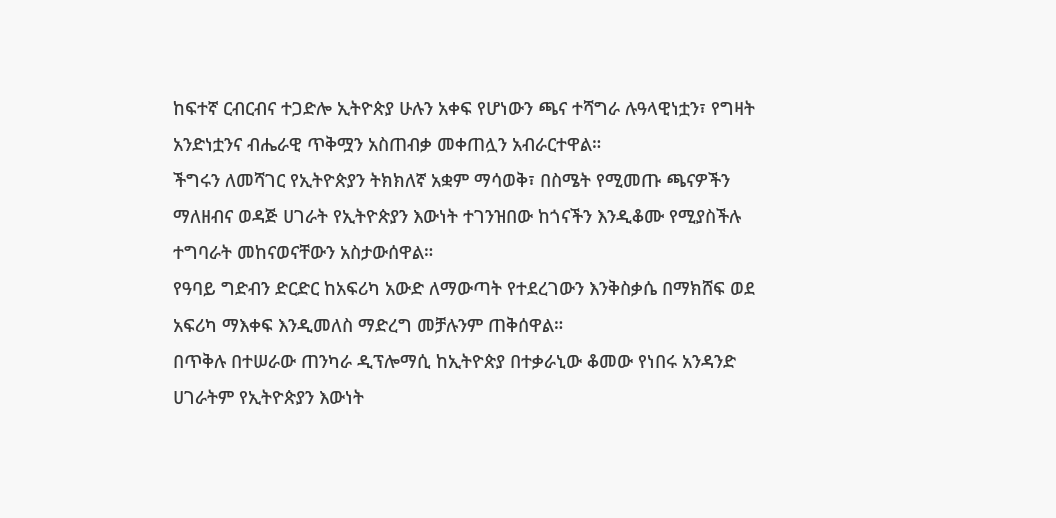ከፍተኛ ርብርብና ተጋድሎ ኢትዮጵያ ሁሉን አቀፍ የሆነውን ጫና ተሻግራ ሉዓላዊነቷን፣ የግዛት አንድነቷንና ብሔራዊ ጥቅሟን አስጠብቃ መቀጠሏን አብራርተዋል።
ችግሩን ለመሻገር የኢትዮጵያን ትክክለኛ አቋም ማሳወቅ፣ በስሜት የሚመጡ ጫናዎችን ማለዘብና ወዳጅ ሀገራት የኢትዮጵያን እውነት ተገንዝበው ከጎናችን እንዲቆሙ የሚያስችሉ ተግባራት መከናወናቸውን አስታውሰዋል።
የዓባይ ግድብን ድርድር ከአፍሪካ አውድ ለማውጣት የተደረገውን እንቅስቃሴ በማክሸፍ ወደ አፍሪካ ማእቀፍ እንዲመለስ ማድረግ መቻሉንም ጠቅሰዋል።
በጥቅሉ በተሠራው ጠንካራ ዲፕሎማሲ ከኢትዮጵያ በተቃራኒው ቆመው የነበሩ አንዳንድ ሀገራትም የኢትዮጵያን እውነት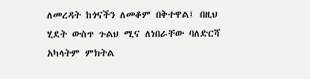ለመረዳት ከጎናችን ለመቆም በቅተዋል፤ በዚህ ሂደት ውስጥ ጉልህ ሚና ለነበራቸው ባለድርሻ አካላትም ምክትል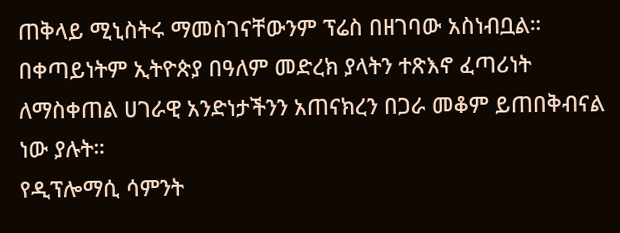ጠቅላይ ሚኒስትሩ ማመስገናቸውንም ፕሬስ በዘገባው አስነብቧል።
በቀጣይነትም ኢትዮጵያ በዓለም መድረክ ያላትን ተጽእኖ ፈጣሪነት ለማስቀጠል ሀገራዊ አንድነታችንን አጠናክረን በጋራ መቆም ይጠበቅብናል ነው ያሉት።
የዲፕሎማሲ ሳምንት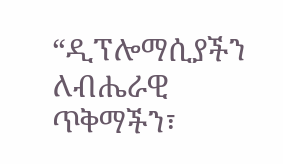“ዲፕሎማሲያችን ለብሔራዊ ጥቅማችን፣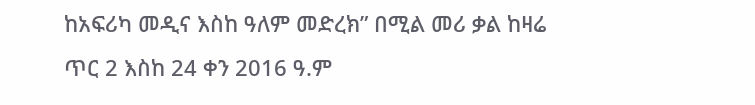ከአፍሪካ መዲና እስከ ዓለም መድረክ” በሚል መሪ ቃል ከዛሬ ጥር 2 እስከ 24 ቀን 2016 ዓ.ም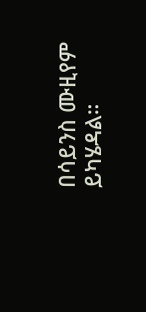በሳይንስ ሙዚየም ይካሄዳል።